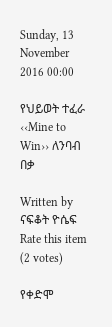Sunday, 13 November 2016 00:00

የህይወት ተፈራ ‹‹Mine to Win›› ለንባብ በቃ

Written by  ናፍቆት ዮሴፍ
Rate this item
(2 votes)

የቀድሞ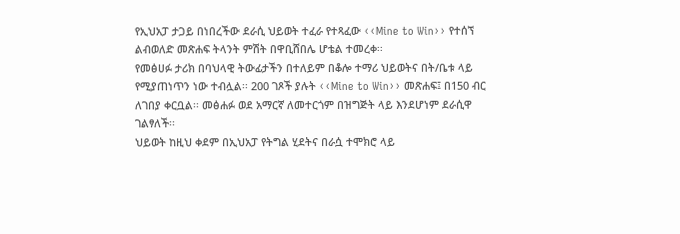የኢህአፓ ታጋይ በነበረችው ደራሲ ህይወት ተፈራ የተጻፈው ‹‹Mine to Win›› የተሰኘ ልብወለድ መጽሐፍ ትላንት ምሽት በዋቢሸበሌ ሆቴል ተመረቀ፡፡
የመፅሀፉ ታሪክ በባህላዊ ትውፊታችን በተለይም በቆሎ ተማሪ ህይወትና በት/ቤቱ ላይ የሚያጠነጥን ነው ተብሏል፡፡ 200 ገጾች ያሉት ‹‹Mine to Win›› መጽሐፍ፤ በ150 ብር ለገበያ ቀርቧል፡፡ መፅሐፉ ወደ አማርኛ ለመተርጎም በዝግጅት ላይ እንደሆነም ደራሲዋ ገልፃለች፡፡
ህይወት ከዚህ ቀደም በኢህአፓ የትግል ሂደትና በራሷ ተሞክሮ ላይ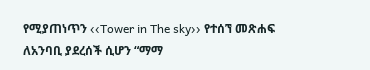የሚያጠነጥን ‹‹Tower in The sky›› የተሰኘ መጽሐፍ ለአንባቢ ያደረሰች ሲሆን “ማማ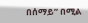በሰማይ” በሚል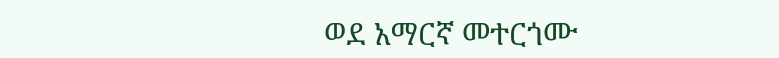ወደ አማርኛ መተርጎሙ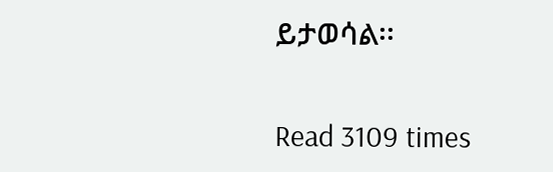ይታወሳል፡፡

Read 3109 times